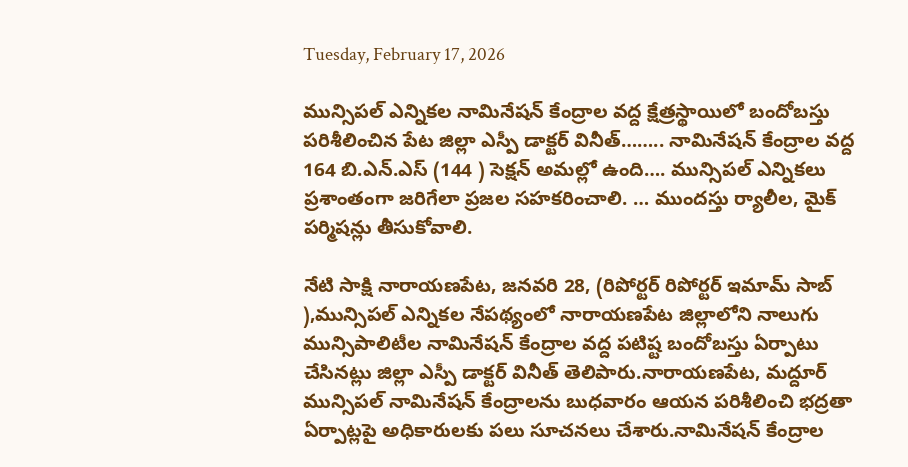Tuesday, February 17, 2026

మున్సిపల్ ఎన్నికల నామినేషన్ కేంద్రాల వద్ద క్షేత్రస్థాయిలో బందోబస్తు పరిశీలించిన పేట జిల్లా ఎస్పీ డాక్టర్ వినీత్…….. నామినేషన్ కేంద్రాల వద్ద 164 బి.ఎన్.ఎస్ (144 ) సెక్షన్ అమల్లో ఉంది…. మున్సిపల్ ఎన్నికలు ప్రశాంతంగా జరిగేలా ప్రజల సహకరించాలి. … ముందస్తు ర్యాలీల, మైక్ పర్మిషన్లు తీసుకోవాలి.

నేటి సాక్షి నారాయణపేట, జనవరి 28, (రిపోర్టర్ రిపోర్టర్ ఇమామ్ సాబ్ ),మున్సిపల్ ఎన్నికల నేపథ్యంలో నారాయణపేట జిల్లాలోని నాలుగు మున్సిపాలిటీల నామినేషన్ కేంద్రాల వద్ద పటిష్ట బందోబస్తు ఏర్పాటు చేసినట్లు జిల్లా ఎస్పీ డాక్టర్ వినీత్ తెలిపారు.నారాయణపేట, మద్దూర్ మున్సిపల్ నామినేషన్ కేంద్రాలను బుధవారం ఆయన పరిశీలించి భద్రతా ఏర్పాట్లపై అధికారులకు పలు సూచనలు చేశారు.నామినేషన్ కేంద్రాల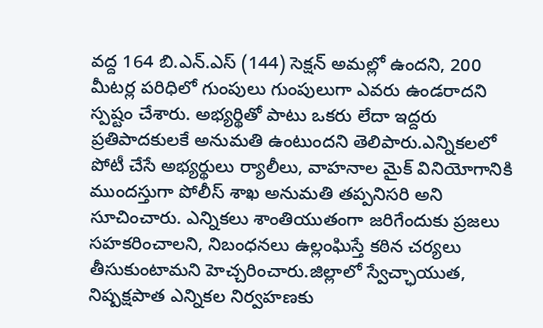వద్ద 164 బి.ఎన్.ఎస్ (144) సెక్షన్ అమల్లో ఉందని, 200 మీటర్ల పరిధిలో గుంపులు గుంపులుగా ఎవరు ఉండరాదని స్పష్టం చేశారు. అభ్యర్థితో పాటు ఒకరు లేదా ఇద్దరు ప్రతిపాదకులకే అనుమతి ఉంటుందని తెలిపారు.ఎన్నికలలో పోటీ చేసే అభ్యర్థులు ర్యాలీలు, వాహనాల మైక్ వినియోగానికి ముందస్తుగా పోలీస్ శాఖ అనుమతి తప్పనిసరి అని సూచించారు. ఎన్నికలు శాంతియుతంగా జరిగేందుకు ప్రజలు సహకరించాలని, నిబంధనలు ఉల్లంఘిస్తే కఠిన చర్యలు తీసుకుంటామని హెచ్చరించారు.జిల్లాలో స్వేచ్ఛాయుత, నిష్పక్షపాత ఎన్నికల నిర్వహణకు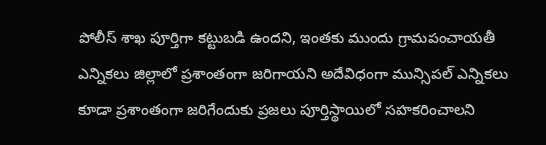పోలీస్ శాఖ పూర్తిగా కట్టుబడి ఉందని, ఇంతకు ముందు గ్రామపంచాయతీ ఎన్నికలు జిల్లాలో ప్రశాంతంగా జరిగాయని అదేవిధంగా మున్సిపల్ ఎన్నికలు కూడా ప్రశాంతంగా జరిగేందుకు ప్రజలు పూర్తిస్థాయిలో సహకరించాలని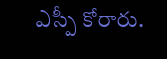ఎస్పీ కోరారు.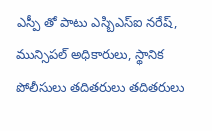ఎస్పీ తో పాటు ఎస్బిఎస్ఐ నరేష్, మున్సిపల్ అధికారులు, స్థానిక పోలీసులు తదితరులు తదితరులు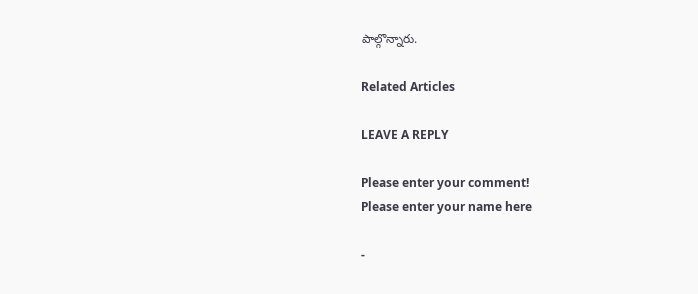పాల్గొన్నారు.

Related Articles

LEAVE A REPLY

Please enter your comment!
Please enter your name here

-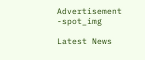Advertisement -spot_img

Latest News